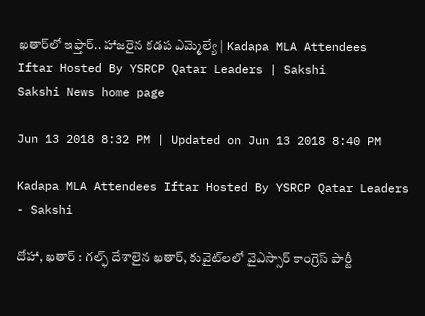ఖతార్‌లో ఇఫ్తార్‌.. హాజరైన కడప ఎమ్మెల్యే | Kadapa MLA Attendees Iftar Hosted By YSRCP Qatar Leaders | Sakshi
Sakshi News home page

Jun 13 2018 8:32 PM | Updated on Jun 13 2018 8:40 PM

Kadapa MLA Attendees Iftar Hosted By YSRCP Qatar Leaders - Sakshi

దోహా, ఖతార్‌ : గల్ఫ్‌ దేశాలైన ఖతార్‌, కువైట్‌లలో వైఎస్సార్‌ కాంగ్రెస్‌ పార్టీ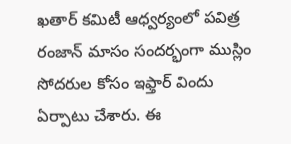ఖతార్‌ కమిటీ ఆధ్వర్యంలో పవిత్ర రంజాన్‌ మాసం సందర్భంగా ముస్లిం సోదరుల కోసం ఇఫ్తార్‌ విందు ఏర్పాటు చేశారు. ఈ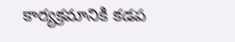కార్యక్రమానికి కడప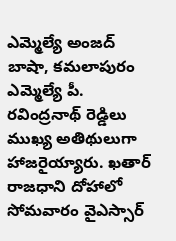ఎమ్మెల్యే అంజద్‌ బాషా, కమలాపురం ఎమ్మెల్యే పీ. రవింద్రనాథ్‌ రెడ్డిలు ముఖ్య అతిథులుగా హాజరైయ్యారు. ఖతార్‌ రాజధాని దోహాలో సోమవారం వైఎస్సార్‌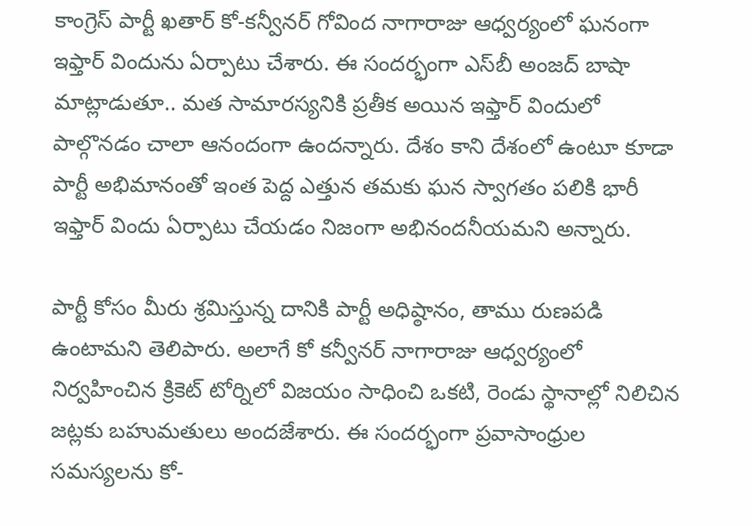కాంగ్రెస్‌ పార్టీ ఖతార్‌ కో-కన్వీనర్‌ గోవింద నాగారాజు ఆధ్వర్యంలో ఘనంగా ఇఫ్తార్‌ విందును ఏర్పాటు చేశారు. ఈ సందర్భంగా ఎస్‌బీ అంజద్‌ బాషా మాట్లాడుతూ.. మత సామారస్యనికి ప్రతీక అయిన ఇఫ్తార్‌ విందులో పాల్గొనడం చాలా ఆనందంగా ఉందన్నారు. దేశం కాని దేశంలో ఉంటూ కూడా పార్టీ అభిమానంతో ఇంత పెద్ద ఎత్తున తమకు ఘన స్వాగతం పలికి భారీ ఇఫ్తార్ విందు ఏర్పాటు చేయడం నిజంగా అభినందనీయమని అన్నారు.

పార్టీ కోసం మీరు శ్రమిస్తున్న దానికి పార్టీ అధిష్ఠానం, తాము రుణపడి ఉంటామని తెలిపారు. అలాగే కో కన్వీనర్‌ నాగారాజు ఆధ్వర్యంలో నిర్వహించిన క్రికెట్‌ టోర్నిలో విజయం సాధించి ఒకటి, రెండు స్థానాల్లో నిలిచిన జట్లకు బహుమతులు అందజేశారు. ఈ సందర్భంగా ప్రవాసాంధ్రుల సమస్యలను కో-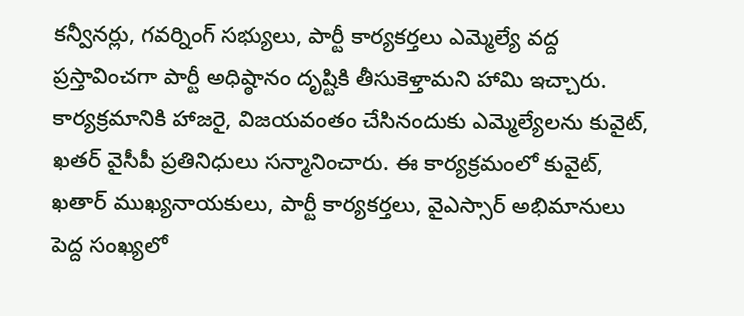కన్వీనర్లు, గవర్నింగ్‌ సభ్యులు, పార్టీ కార్యకర్తలు ఎమ్మెల్యే వద్ద ప్రస్తావించగా పార్టీ అధిష్ఠానం దృష్టికి తీసుకెళ్తామని హామి ఇచ్చారు. కార్యక్రమానికి హాజరై, విజయవంతం చేసినందుకు ఎమ్మెల్యేలను కువైట్‌, ఖతర్‌ వైసీపీ ప్రతినిధులు సన్మానించారు. ఈ కార్యక్రమంలో కువైట్‌, ఖతార్ ముఖ్యనాయకులు, పార్టీ కార్యకర్తలు, వైఎస్సార్‌ అభిమానులు పెద్ద సంఖ్యలో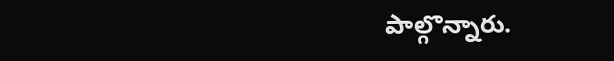పాల్గొన్నారు.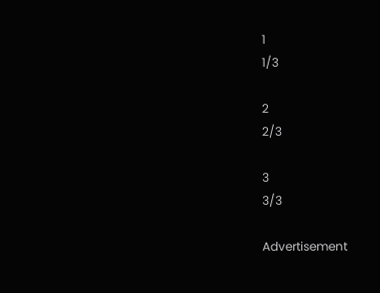1
1/3

2
2/3

3
3/3

Advertisement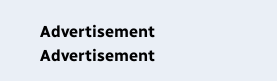Advertisement
Advertisement